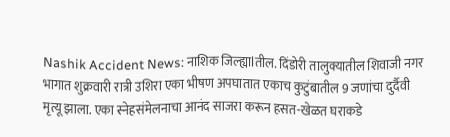Nashik Accident News: नाशिक जिल्ह्याlतील. दिंडोरी तालुक्यातील शिवाजी नगर भागात शुक्रवारी रात्री उशिरा एका भीषण अपघातात एकाच कुटुंबातील 9 जणांचा दुर्दैवी मृत्यू झाला. एका स्नेहसंमेलनाचा आनंद साजरा करून हसत-खेळत घराकडे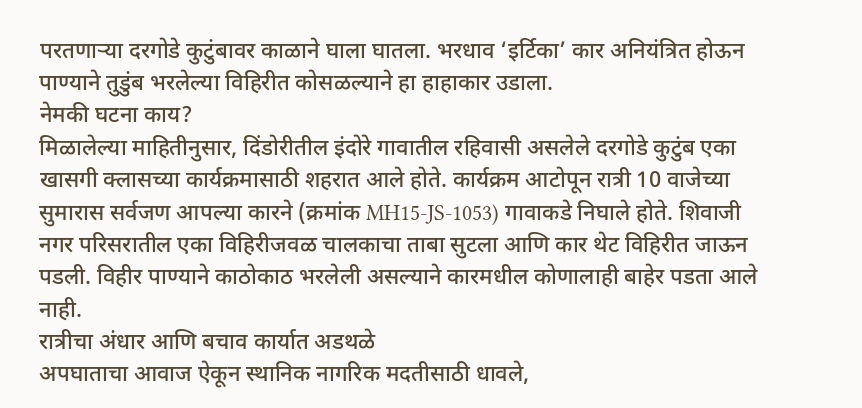परतणाऱ्या दरगोडे कुटुंबावर काळाने घाला घातला. भरधाव ‘इर्टिका’ कार अनियंत्रित होऊन पाण्याने तुडुंब भरलेल्या विहिरीत कोसळल्याने हा हाहाकार उडाला.
नेमकी घटना काय?
मिळालेल्या माहितीनुसार, दिंडोरीतील इंदोरे गावातील रहिवासी असलेले दरगोडे कुटुंब एका खासगी क्लासच्या कार्यक्रमासाठी शहरात आले होते. कार्यक्रम आटोपून रात्री 10 वाजेच्या सुमारास सर्वजण आपल्या कारने (क्रमांक MH15-JS-1053) गावाकडे निघाले होते. शिवाजी नगर परिसरातील एका विहिरीजवळ चालकाचा ताबा सुटला आणि कार थेट विहिरीत जाऊन पडली. विहीर पाण्याने काठोकाठ भरलेली असल्याने कारमधील कोणालाही बाहेर पडता आले नाही.
रात्रीचा अंधार आणि बचाव कार्यात अडथळे
अपघाताचा आवाज ऐकून स्थानिक नागरिक मदतीसाठी धावले,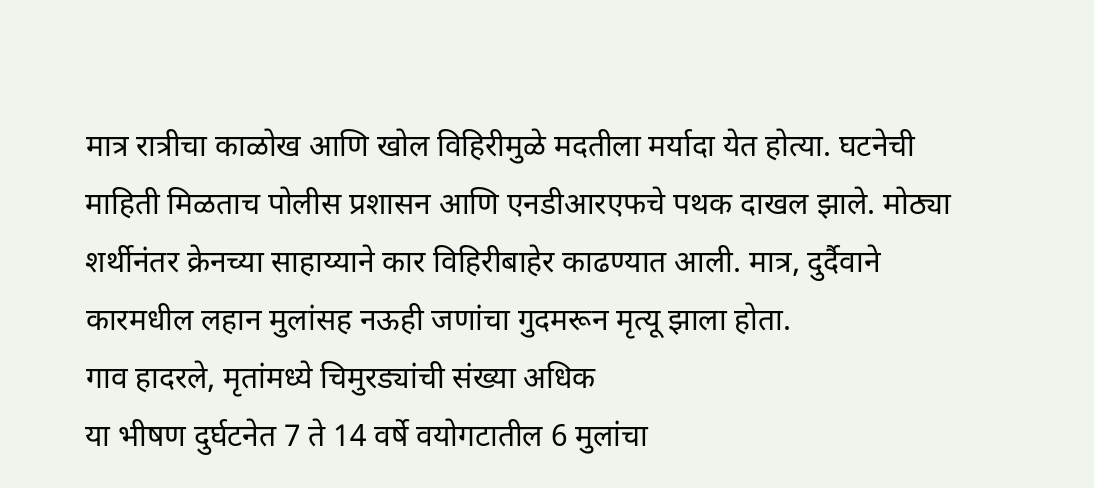मात्र रात्रीचा काळोख आणि खोल विहिरीमुळे मदतीला मर्यादा येत होत्या. घटनेची माहिती मिळताच पोलीस प्रशासन आणि एनडीआरएफचे पथक दाखल झाले. मोठ्या शर्थीनंतर क्रेनच्या साहाय्याने कार विहिरीबाहेर काढण्यात आली. मात्र, दुर्दैवाने कारमधील लहान मुलांसह नऊही जणांचा गुदमरून मृत्यू झाला होता.
गाव हादरले, मृतांमध्ये चिमुरड्यांची संख्या अधिक
या भीषण दुर्घटनेत 7 ते 14 वर्षे वयोगटातील 6 मुलांचा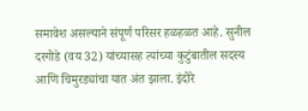समावेश असल्याने संपूर्ण परिसर हळहळत आहे. सुनील दरगोडे (वय 32) यांच्यासह त्यांच्या कुटुंबातील सदस्य आणि चिमुरड्यांचा यात अंत झाला. इंदोरे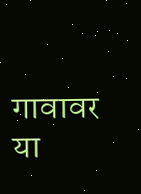गावावर या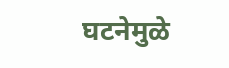घटनेमुळे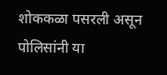शोककळा पसरली असून पोलिसांनी या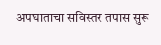अपघाताचा सविस्तर तपास सुरू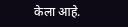केला आहे.